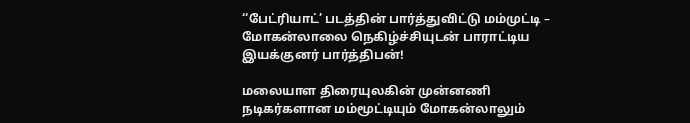‘‘பேட்ரியாட்’ படத்தின் பார்த்துவிட்டு மம்முட்டி – மோகன்லாலை நெகிழ்ச்சியுடன் பாராட்டிய இயக்குனர் பார்த்திபன்!

மலையாள திரையுலகின் முன்னணி நடிகர்களான மம்மூட்டியும் மோகன்லாலும்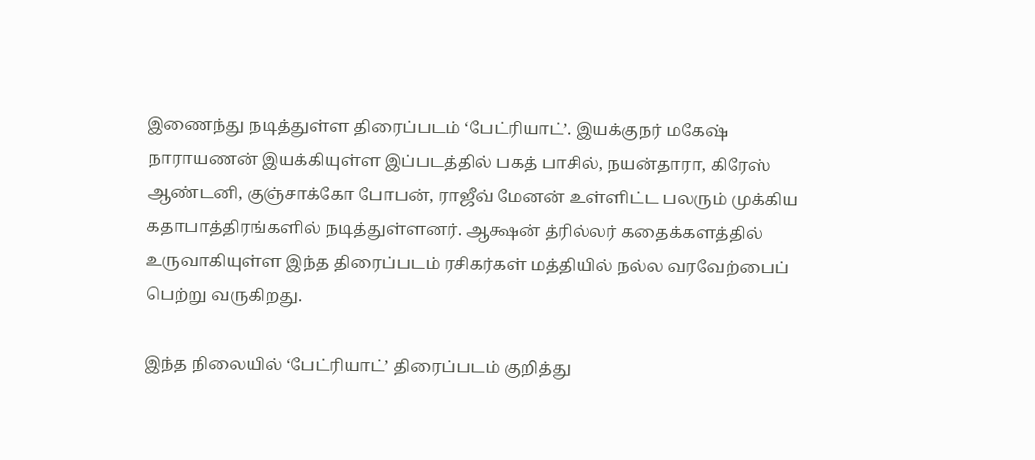இணைந்து நடித்துள்ள திரைப்படம் ‘பேட்ரியாட்’. இயக்குநர் மகேஷ் நாராயணன் இயக்கியுள்ள இப்படத்தில் பகத் பாசில், நயன்தாரா, கிரேஸ் ஆண்டனி, குஞ்சாக்கோ போபன், ராஜீவ் மேனன் உள்ளிட்ட பலரும் முக்கிய கதாபாத்திரங்களில் நடித்துள்ளனர். ஆக்ஷன் த்ரில்லர் கதைக்களத்தில் உருவாகியுள்ள இந்த திரைப்படம் ரசிகர்கள் மத்தியில் நல்ல வரவேற்பைப் பெற்று வருகிறது.

இந்த நிலையில் ‘பேட்ரியாட்’ திரைப்படம் குறித்து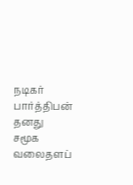நடிகர் பார்த்திபன் தனது சமூக வலைதளப்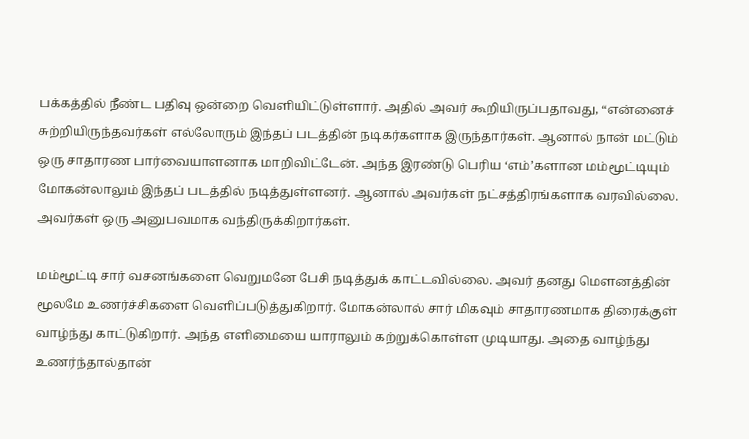பக்கத்தில் நீண்ட பதிவு ஒன்றை வெளியிட்டுள்ளார். அதில் அவர் கூறியிருப்பதாவது, “என்னைச் சுற்றியிருந்தவர்கள் எல்லோரும் இந்தப் படத்தின் நடிகர்களாக இருந்தார்கள். ஆனால் நான் மட்டும் ஒரு சாதாரண பார்வையாளனாக மாறிவிட்டேன். அந்த இரண்டு பெரிய ‘எம்’களான மம்மூட்டியும் மோகன்லாலும் இந்தப் படத்தில் நடித்துள்ளனர். ஆனால் அவர்கள் நட்சத்திரங்களாக வரவில்லை. அவர்கள் ஒரு அனுபவமாக வந்திருக்கிறார்கள்.

மம்மூட்டி சார் வசனங்களை வெறுமனே பேசி நடித்துக் காட்டவில்லை. அவர் தனது மௌனத்தின் மூலமே உணர்ச்சிகளை வெளிப்படுத்துகிறார். மோகன்லால் சார் மிகவும் சாதாரணமாக திரைக்குள் வாழ்ந்து காட்டுகிறார். அந்த எளிமையை யாராலும் கற்றுக்கொள்ள முடியாது. அதை வாழ்ந்து உணர்ந்தால்தான்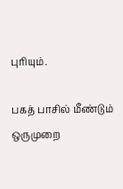புரியும்.

பகத் பாசில் மீண்டும் ஒருமுறை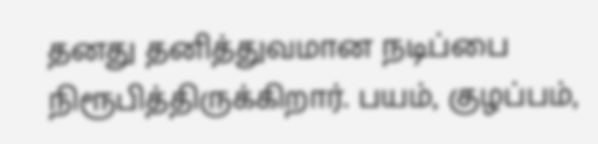தனது தனித்துவமான நடிப்பை நிரூபித்திருக்கிறார். பயம், குழப்பம்,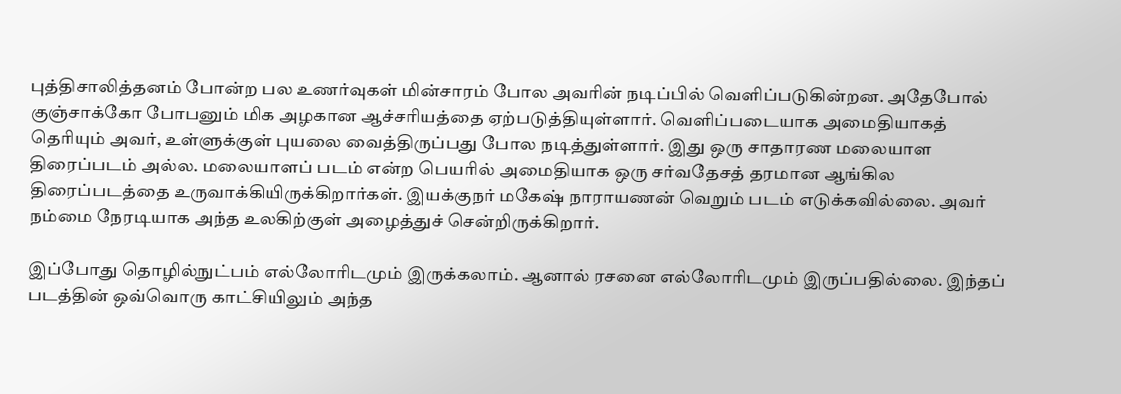புத்திசாலித்தனம் போன்ற பல உணர்வுகள் மின்சாரம் போல அவரின் நடிப்பில் வெளிப்படுகின்றன. அதேபோல் குஞ்சாக்கோ போபனும் மிக அழகான ஆச்சரியத்தை ஏற்படுத்தியுள்ளார். வெளிப்படையாக அமைதியாகத் தெரியும் அவர், உள்ளுக்குள் புயலை வைத்திருப்பது போல நடித்துள்ளார். இது ஒரு சாதாரண மலையாள திரைப்படம் அல்ல. மலையாளப் படம் என்ற பெயரில் அமைதியாக ஒரு சர்வதேசத் தரமான ஆங்கில திரைப்படத்தை உருவாக்கியிருக்கிறார்கள். இயக்குநர் மகேஷ் நாராயணன் வெறும் படம் எடுக்கவில்லை. அவர் நம்மை நேரடியாக அந்த உலகிற்குள் அழைத்துச் சென்றிருக்கிறார்.

இப்போது தொழில்நுட்பம் எல்லோரிடமும் இருக்கலாம். ஆனால் ரசனை எல்லோரிடமும் இருப்பதில்லை. இந்தப் படத்தின் ஒவ்வொரு காட்சியிலும் அந்த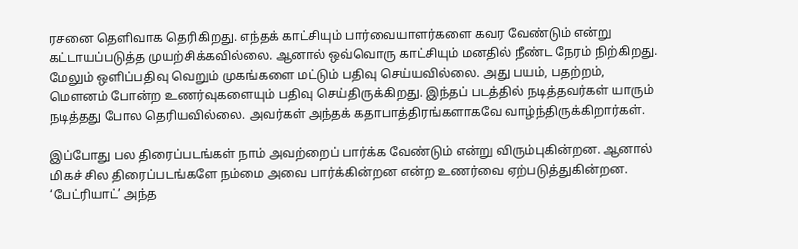ரசனை தெளிவாக தெரிகிறது. எந்தக் காட்சியும் பார்வையாளர்களை கவர வேண்டும் என்று கட்டாயப்படுத்த முயற்சிக்கவில்லை. ஆனால் ஒவ்வொரு காட்சியும் மனதில் நீண்ட நேரம் நிற்கிறது. மேலும் ஒளிப்பதிவு வெறும் முகங்களை மட்டும் பதிவு செய்யவில்லை. அது பயம், பதற்றம், மௌனம் போன்ற உணர்வுகளையும் பதிவு செய்திருக்கிறது. இந்தப் படத்தில் நடித்தவர்கள் யாரும் நடித்தது போல தெரியவில்லை. அவர்கள் அந்தக் கதாபாத்திரங்களாகவே வாழ்ந்திருக்கிறார்கள்.

இப்போது பல திரைப்படங்கள் நாம் அவற்றைப் பார்க்க வேண்டும் என்று விரும்புகின்றன. ஆனால் மிகச் சில திரைப்படங்களே நம்மை அவை பார்க்கின்றன என்ற உணர்வை ஏற்படுத்துகின்றன. ‘பேட்ரியாட்’ அந்த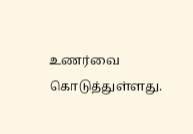உணர்வை கொடுத்துள்ளது.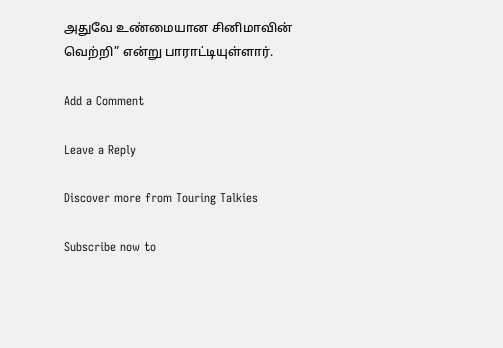அதுவே உண்மையான சினிமாவின் வெற்றி” என்று பாராட்டியுள்ளார்.

Add a Comment

Leave a Reply

Discover more from Touring Talkies

Subscribe now to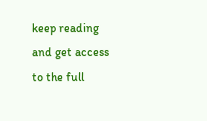keep reading and get access to the full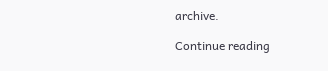archive.

Continue reading